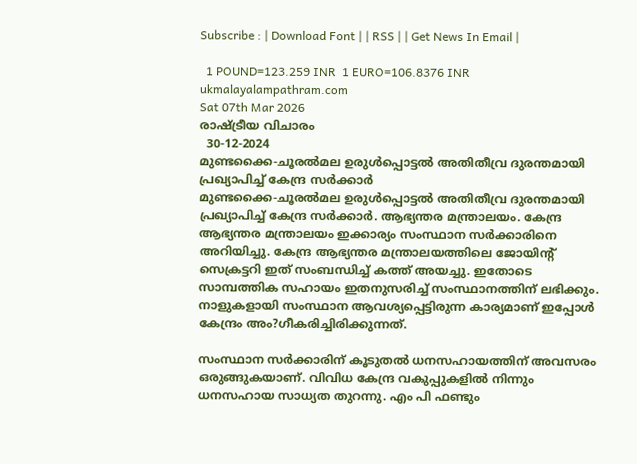Subscribe : | Download Font | | RSS | | Get News In Email |

  1 POUND=123.259 INR  1 EURO=106.8376 INR
ukmalayalampathram.com
Sat 07th Mar 2026
രാഷ്ട്രീയ വിചാരം
  30-12-2024
മുണ്ടക്കൈ-ചൂരല്‍മല ഉരുള്‍പ്പൊട്ടല്‍ അതിതീവ്ര ദുരന്തമായി പ്രഖ്യാപിച്ച് കേന്ദ്ര സര്‍ക്കാര്‍
മുണ്ടക്കൈ-ചൂരല്‍മല ഉരുള്‍പ്പൊട്ടല്‍ അതിതീവ്ര ദുരന്തമായി പ്രഖ്യാപിച്ച് കേന്ദ്ര സര്‍ക്കാര്‍. ആഭ്യന്തര മന്ത്രാലയം. കേന്ദ്ര ആഭ്യന്തര മന്ത്രാലയം ഇക്കാര്യം സംസ്ഥാന സര്‍ക്കാരിനെ അറിയിച്ചു. കേന്ദ്ര ആഭ്യന്തര മന്ത്രാലയത്തിലെ ജോയിന്റ് സെക്രട്ടറി ഇത് സംബന്ധിച്ച് കത്ത് അയച്ചു. ഇതോടെ സാമ്പത്തിക സഹായം ഇതനുസരിച്ച് സംസ്ഥാനത്തിന് ലഭിക്കും. നാളുകളായി സംസ്ഥാന ആവശ്യപ്പെട്ടിരുന്ന കാര്യമാണ് ഇപ്പോള്‍ കേന്ദ്രം അം?ഗീകരിച്ചിരിക്കുന്നത്.

സംസ്ഥാന സര്‍ക്കാരിന് കൂടുതല്‍ ധനസഹായത്തിന് അവസരം ഒരുങ്ങുകയാണ്. വിവിധ കേന്ദ്ര വകുപ്പുകളില്‍ നിന്നും ധനസഹായ സാധ്യത തുറന്നു. എം പി ഫണ്ടും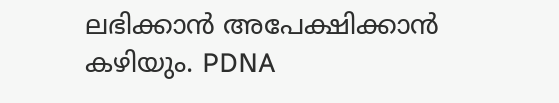ലഭിക്കാന്‍ അപേക്ഷിക്കാന്‍ കഴിയും. PDNA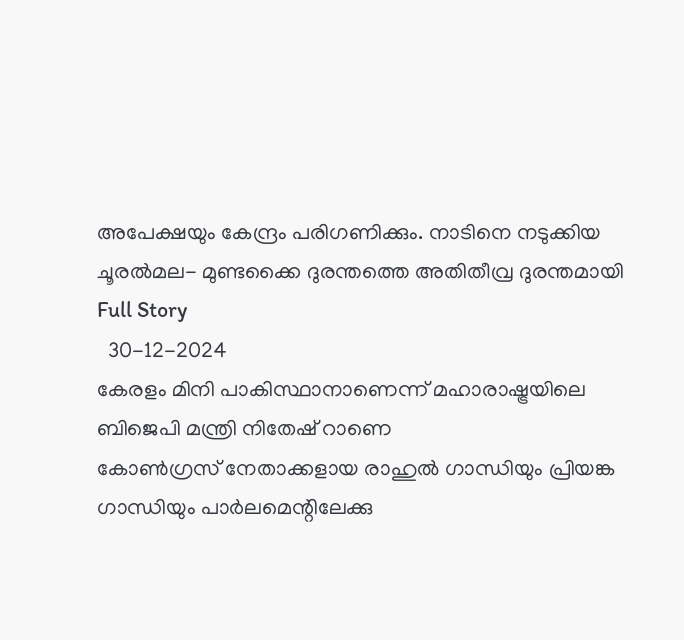അപേക്ഷയും കേന്ദ്രം പരിഗണിക്കും. നാടിനെ നടുക്കിയ ചൂരല്‍മല- മുണ്ടക്കൈ ദുരന്തത്തെ അതിതീവ്ര ദുരന്തമായി
Full Story
  30-12-2024
കേരളം മിനി പാകിസ്ഥാനാണെന്ന് മഹാരാഷ്ട്രയിലെ ബിജെപി മന്ത്രി നിതേഷ് റാണെ
കോണ്‍ഗ്രസ് നേതാക്കളായ രാഹുല്‍ ഗാന്ധിയും പ്രിയങ്ക ഗാന്ധിയും പാര്‍ലമെന്റിലേക്കു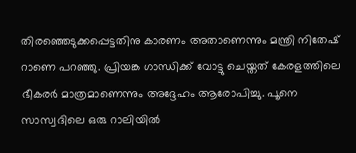തിരഞ്ഞെടുക്കപ്പെട്ടതിനു കാരണം അതാണെന്നും മന്ത്രി നിതേഷ് റാണെ പറഞ്ഞു. പ്രിയങ്ക ഗാന്ധിക്ക് വോട്ടു ചെയ്തത് കേരളത്തിലെ ഭീകരര്‍ മാത്രമാണെന്നും അദ്ദേഹം ആരോപിച്ചു. പൂനെ സാസ്വദിലെ ഒരു റാലിയില്‍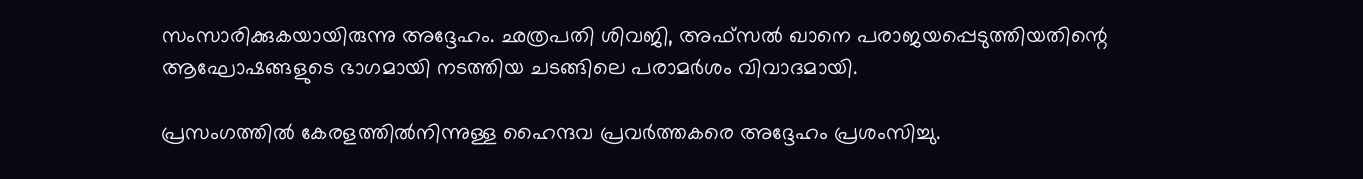സംസാരിക്കുകയായിരുന്നു അദ്ദേഹം. ഛത്രപതി ശിവജി, അഫ്‌സല്‍ ഖാനെ പരാജയപ്പെടുത്തിയതിന്റെ ആഘോഷങ്ങളുടെ ഭാഗമായി നടത്തിയ ചടങ്ങിലെ പരാമര്‍ശം വിവാദമായി.

പ്രസംഗത്തില്‍ കേരളത്തില്‍നിന്നുള്ള ഹൈന്ദവ പ്രവര്‍ത്തകരെ അദ്ദേഹം പ്രശംസിച്ചു.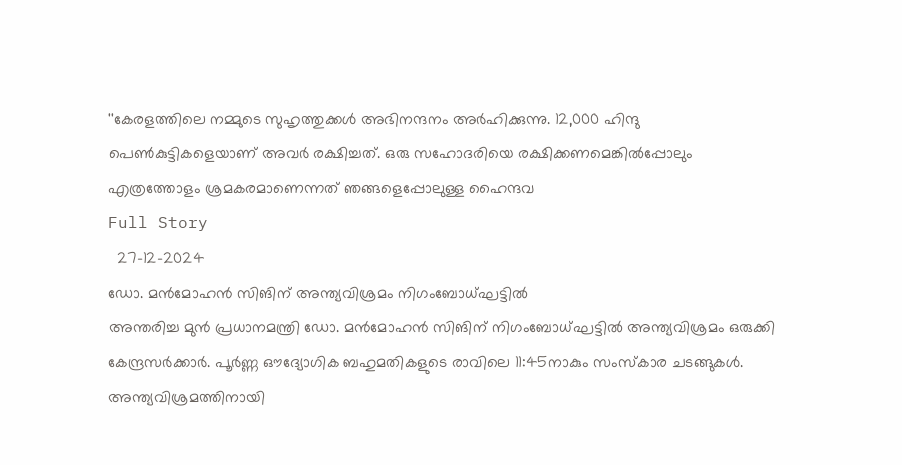''കേരളത്തിലെ നമ്മുടെ സുഹൃത്തുക്കള്‍ അഭിനന്ദനം അര്‍ഹിക്കുന്നു. 12,000 ഹിന്ദു പെണ്‍കുട്ടികളെയാണ് അവര്‍ രക്ഷിച്ചത്. ഒരു സഹോദരിയെ രക്ഷിക്കണമെങ്കില്‍പ്പോലും എത്രത്തോളം ശ്രമകരമാണെന്നത് ഞങ്ങളെപ്പോലുള്ള ഹൈന്ദവ
Full Story
  27-12-2024
ഡോ. മന്‍മോഹന്‍ സിങിന് അന്ത്യവിശ്രമം നിഗംബോധ്ഘട്ടില്‍
അന്തരിച്ച മുന്‍ പ്രധാനമന്ത്രി ഡോ. മന്‍മോഹന്‍ സിങിന് നിഗംബോധ്ഘട്ടില്‍ അന്ത്യവിശ്രമം ഒരുക്കി കേന്ദ്രസര്‍ക്കാര്‍. പൂര്‍ണ്ണ ഔദ്യോഗിക ബഹുമതികളുടെ രാവിലെ 11:45നാകും സംസ്‌കാര ചടങ്ങുകള്‍. അന്ത്യവിശ്രമത്തിനായി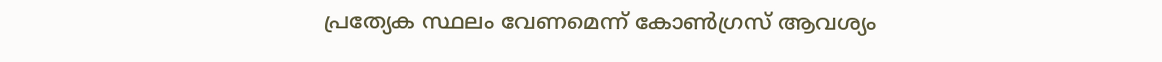പ്രത്യേക സ്ഥലം വേണമെന്ന് കോണ്‍ഗ്രസ് ആവശ്യം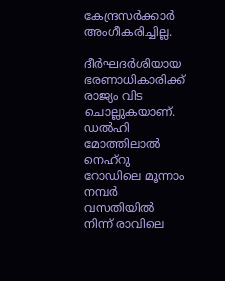കേന്ദ്രസര്‍ക്കാര്‍ അംഗീകരിച്ചില്ല.

ദീര്‍ഘദര്‍ശിയായ ഭരണാധികാരിക്ക് രാജ്യം വിട ചൊല്ലുകയാണ്. ഡല്‍ഹി മോത്തിലാല്‍ നെഹ്‌റു റോഡിലെ മൂന്നാം നമ്പര്‍ വസതിയില്‍ നിന്ന് രാവിലെ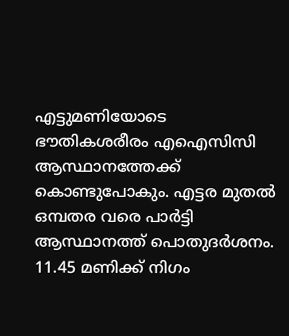എട്ടുമണിയോടെ ഭൗതികശരീരം എഐസിസി ആസ്ഥാനത്തേക്ക് കൊണ്ടുപോകും. എട്ടര മുതല്‍ ഒമ്പതര വരെ പാര്‍ട്ടി ആസ്ഥാനത്ത് പൊതുദര്‍ശനം. 11.45 മണിക്ക് നിഗം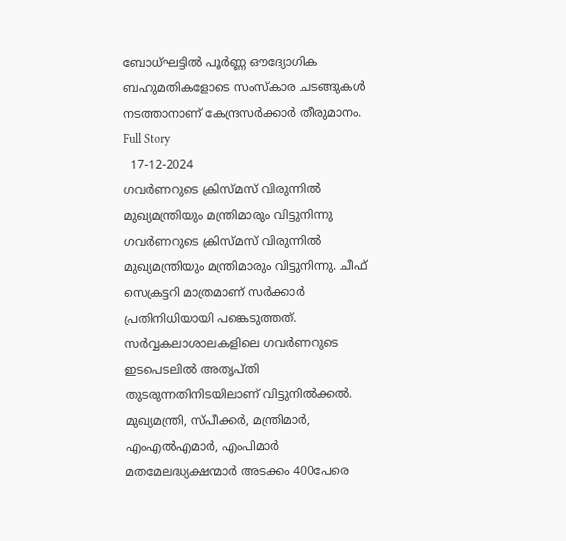ബോധ്ഘട്ടില്‍ പൂര്‍ണ്ണ ഔദ്യോഗിക ബഹുമതികളോടെ സംസ്‌കാര ചടങ്ങുകള്‍ നടത്താനാണ് കേന്ദ്രസര്‍ക്കാര്‍ തീരുമാനം.
Full Story
  17-12-2024
ഗവര്‍ണറുടെ ക്രിസ്മസ് വിരുന്നില്‍ മുഖ്യമന്ത്രിയും മന്ത്രിമാരും വിട്ടുനിന്നു
ഗവര്‍ണറുടെ ക്രിസ്മസ് വിരുന്നില്‍ മുഖ്യമന്ത്രിയും മന്ത്രിമാരും വിട്ടുനിന്നു. ചീഫ് സെക്രട്ടറി മാത്രമാണ് സര്‍ക്കാര്‍ പ്രതിനിധിയായി പങ്കെടുത്തത്. സര്‍വ്വകലാശാലകളിലെ ഗവര്‍ണറുടെ ഇടപെടലില്‍ അതൃപ്തി തുടരുന്നതിനിടയിലാണ് വിട്ടുനില്‍ക്കല്‍. മുഖ്യമന്ത്രി, സ്പീക്കര്‍, മന്ത്രിമാര്‍, എംഎല്‍എമാര്‍, എംപിമാര്‍ മതമേലദ്ധ്യക്ഷന്മാര്‍ അടക്കം 400പേരെ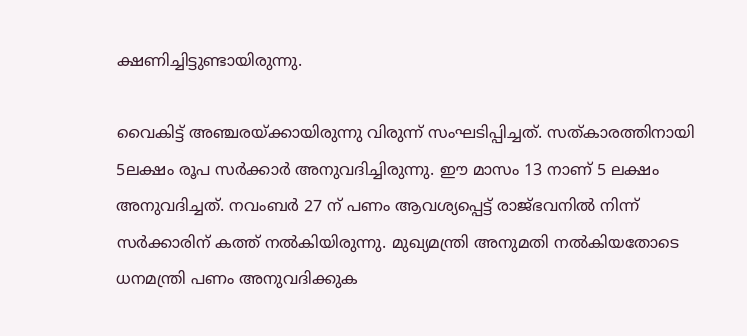ക്ഷണിച്ചിട്ടുണ്ടായിരുന്നു.

വൈകിട്ട് അഞ്ചരയ്ക്കായിരുന്നു വിരുന്ന് സംഘടിപ്പിച്ചത്. സത്കാരത്തിനായി 5ലക്ഷം രൂപ സര്‍ക്കാര്‍ അനുവദിച്ചിരുന്നു. ഈ മാസം 13 നാണ് 5 ലക്ഷം അനുവദിച്ചത്. നവംബര്‍ 27 ന് പണം ആവശ്യപ്പെട്ട് രാജ്ഭവനില്‍ നിന്ന് സര്‍ക്കാരിന് കത്ത് നല്‍കിയിരുന്നു. മുഖ്യമന്ത്രി അനുമതി നല്‍കിയതോടെ ധനമന്ത്രി പണം അനുവദിക്കുക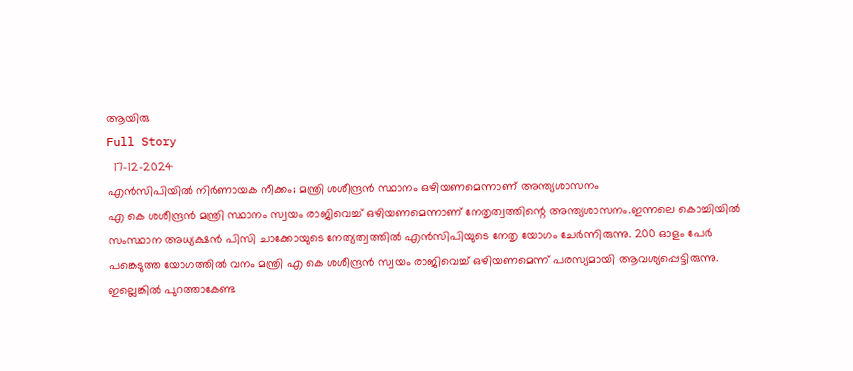ആയിരു
Full Story
  17-12-2024
എന്‍സിപിയില്‍ നിര്‍ണായക നീക്കം; മന്ത്രി ശശീന്ദ്രന്‍ സ്ഥാനം ഒഴിയണമെന്നാണ് അന്ത്യശാസനം
എ കെ ശശീന്ദ്രന്‍ മന്ത്രി സ്ഥാനം സ്വയം രാജിവെച്ച് ഒഴിയണമെന്നാണ് നേതൃത്വത്തിന്റെ അന്ത്യശാസനം.ഇന്നലെ കൊച്ചിയില്‍ സംസ്ഥാന അധ്യക്ഷന്‍ പിസി ചാക്കോയുടെ നേത്യത്വത്തില്‍ എന്‍സിപിയുടെ നേതൃ യോഗം ചേര്‍ന്നിരുന്നു. 200 ഓളം പേര്‍ പങ്കെടുത്ത യോഗത്തില്‍ വനം മന്ത്രി എ കെ ശശീന്ദ്രന്‍ സ്വയം രാജിവെച്ച് ഒഴിയണമെന്ന് പരസ്യമായി ആവശ്യപ്പെട്ടിരുന്നു. ഇല്ലെങ്കില്‍ പുറത്താകേണ്ട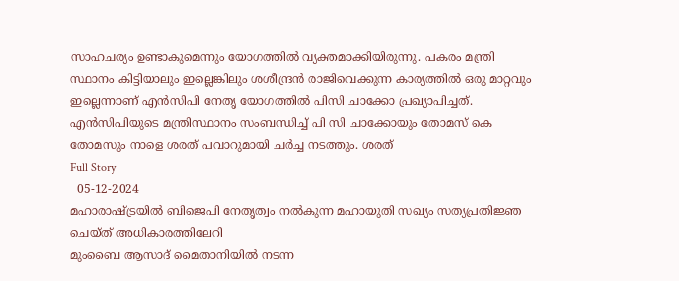സാഹചര്യം ഉണ്ടാകുമെന്നും യോഗത്തില്‍ വ്യക്തമാക്കിയിരുന്നു. പകരം മന്ത്രി സ്ഥാനം കിട്ടിയാലും ഇല്ലെങ്കിലും ശശീന്ദ്രന്‍ രാജിവെക്കുന്ന കാര്യത്തില്‍ ഒരു മാറ്റവും ഇല്ലെന്നാണ് എന്‍സിപി നേതൃ യോഗത്തില്‍ പിസി ചാക്കോ പ്രഖ്യാപിച്ചത്. എന്‍സിപിയുടെ മന്ത്രിസ്ഥാനം സംബന്ധിച്ച് പി സി ചാക്കോയും തോമസ് കെ തോമസും നാളെ ശരത് പവാറുമായി ചര്‍ച്ച നടത്തും. ശരത്
Full Story
  05-12-2024
മഹാരാഷ്ട്രയില്‍ ബിജെപി നേതൃത്വം നല്‍കുന്ന മഹായുതി സഖ്യം സത്യപ്രതിജ്ഞ ചെയ്ത് അധികാരത്തിലേറി
മുംബൈ ആസാദ് മൈതാനിയില്‍ നടന്ന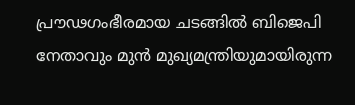പ്രൗഢഗംഭീരമായ ചടങ്ങില്‍ ബിജെപി നേതാവും മുന്‍ മുഖ്യമന്ത്രിയുമായിരുന്ന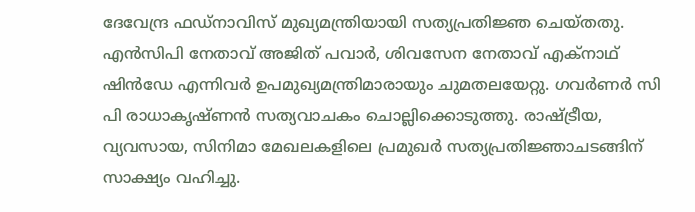ദേവേന്ദ്ര ഫഡ്നാവിസ് മുഖ്യമന്ത്രിയായി സത്യപ്രതിജ്ഞ ചെയ്തതു. എന്‍സിപി നേതാവ് അജിത് പവാര്‍, ശിവസേന നേതാവ് എക്നാഥ് ഷിന്‍ഡേ എന്നിവര്‍ ഉപമുഖ്യമന്ത്രിമാരായും ചുമതലയേറ്റു. ഗവര്‍ണര്‍ സി പി രാധാകൃഷ്ണന്‍ സത്യവാചകം ചൊല്ലിക്കൊടുത്തു. രാഷ്ട്രീയ, വ്യവസായ, സിനിമാ മേഖലകളിലെ പ്രമുഖര്‍ സത്യപ്രതിജ്ഞാചടങ്ങിന് സാക്ഷ്യം വഹിച്ചു.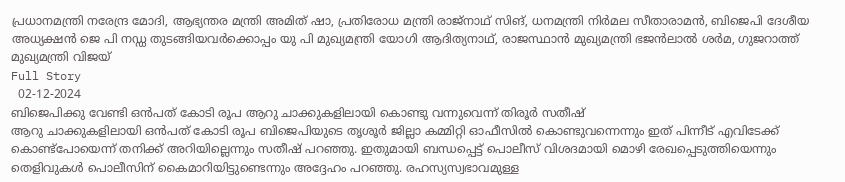പ്രധാനമന്ത്രി നരേന്ദ്ര മോദി, ആഭ്യന്തര മന്ത്രി അമിത് ഷാ, പ്രതിരോധ മന്ത്രി രാജ്‌നാഥ് സിങ്, ധനമന്ത്രി നിര്‍മല സീതാരാമന്‍, ബിജെപി ദേശീയ അധ്യക്ഷന്‍ ജെ പി നഡ്ഡ തുടങ്ങിയവര്‍ക്കൊപ്പം യു പി മുഖ്യമന്ത്രി യോഗി ആദിത്യനാഥ്, രാജസ്ഥാന്‍ മുഖ്യമന്ത്രി ഭജന്‍ലാല്‍ ശര്‍മ, ഗുജറാത്ത് മുഖ്യമന്ത്രി വിജയ്
Full Story
  02-12-2024
ബിജെപിക്കു വേണ്ടി ഒന്‍പത് കോടി രൂപ ആറു ചാക്കുകളിലായി കൊണ്ടു വന്നുവെന്ന് തിരൂര്‍ സതീഷ്
ആറു ചാക്കുകളിലായി ഒന്‍പത് കോടി രൂപ ബിജെപിയുടെ തൃശൂര്‍ ജില്ലാ കമ്മിറ്റി ഓഫീസില്‍ കൊണ്ടുവന്നെന്നും ഇത് പിന്നീട് എവിടേക്ക് കൊണ്ട്പോയെന്ന് തനിക്ക് അറിയില്ലെന്നും സതീഷ് പറഞ്ഞു. ഇതുമായി ബന്ധപ്പെട്ട് പൊലീസ് വിശദമായി മൊഴി രേഖപ്പെടുത്തിയെന്നും തെളിവുകള്‍ പൊലീസിന് കൈമാറിയിട്ടുണ്ടെന്നും അദ്ദേഹം പറഞ്ഞു. രഹസ്യസ്വഭാവമുള്ള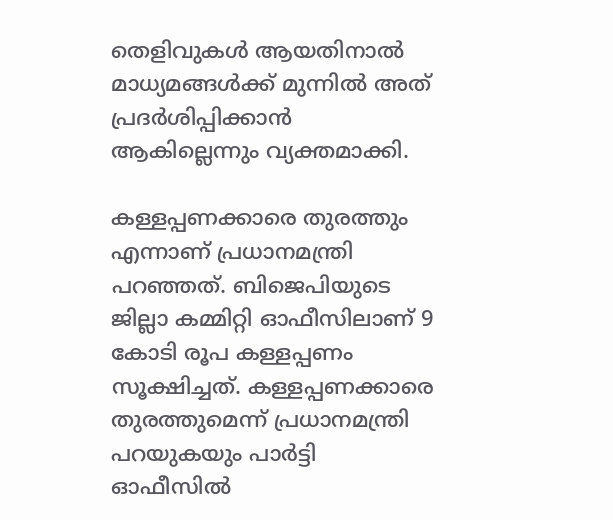തെളിവുകള്‍ ആയതിനാല്‍ മാധ്യമങ്ങള്‍ക്ക് മുന്നില്‍ അത് പ്രദര്‍ശിപ്പിക്കാന്‍ ആകില്ലെന്നും വ്യക്തമാക്കി.

കള്ളപ്പണക്കാരെ തുരത്തും എന്നാണ് പ്രധാനമന്ത്രി പറഞ്ഞത്. ബിജെപിയുടെ ജില്ലാ കമ്മിറ്റി ഓഫീസിലാണ് 9 കോടി രൂപ കള്ളപ്പണം സൂക്ഷിച്ചത്. കള്ളപ്പണക്കാരെ തുരത്തുമെന്ന് പ്രധാനമന്ത്രി പറയുകയും പാര്‍ട്ടി ഓഫീസില്‍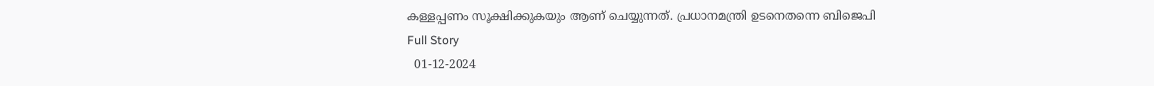കള്ളപ്പണം സൂക്ഷിക്കുകയും ആണ് ചെയ്യുന്നത്. പ്രധാനമന്ത്രി ഉടനെതന്നെ ബിജെപി
Full Story
  01-12-2024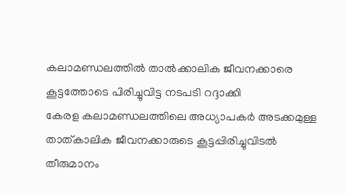കലാമണ്ഡലത്തില്‍ താല്‍ക്കാലിക ജീവനക്കാരെ കൂട്ടത്തോടെ പിരിച്ചുവിട്ട നടപടി റദ്ദാക്കി
കേരള കലാമണ്ഡലത്തിലെ അധ്യാപകര്‍ അടക്കമുള്ള താത്കാലിക ജീവനക്കാരുടെ കൂട്ടപ്പിരിച്ചുവിടല്‍ തീരുമാനം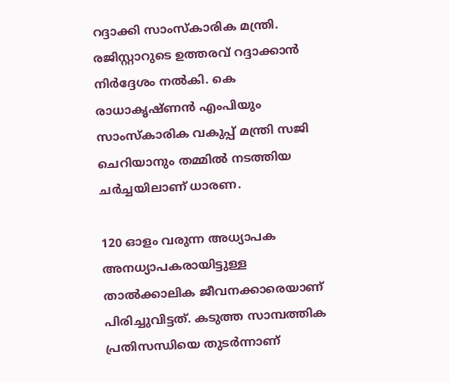റദ്ദാക്കി സാംസ്‌കാരിക മന്ത്രി. രജിസ്റ്റാറുടെ ഉത്തരവ് റദ്ദാക്കാന്‍ നിര്‍ദ്ദേശം നല്‍കി. കെ രാധാകൃഷ്ണന്‍ എംപിയും സാംസ്‌കാരിക വകുപ്പ് മന്ത്രി സജി ചെറിയാനും തമ്മില്‍ നടത്തിയ ചര്‍ച്ചയിലാണ് ധാരണ.

120 ഓളം വരുന്ന അധ്യാപക അനധ്യാപകരായിട്ടുള്ള താല്‍ക്കാലിക ജീവനക്കാരെയാണ് പിരിച്ചുവിട്ടത്. കടുത്ത സാമ്പത്തിക പ്രതിസന്ധിയെ തുടര്‍ന്നാണ്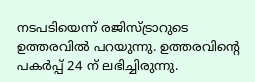നടപടിയെന്ന് രജിസ്ട്രാറുടെ ഉത്തരവില്‍ പറയുന്നു. ഉത്തരവിന്റെ പകര്‍പ്പ് 24 ന് ലഭിച്ചിരുന്നു.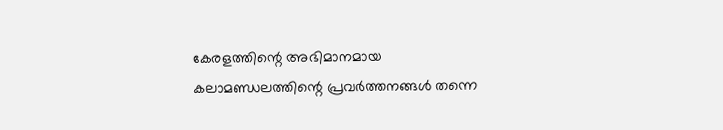കേരളത്തിന്റെ അഭിമാനമായ കലാമണ്ഡലത്തിന്റെ പ്രവര്‍ത്തനങ്ങള്‍ തന്നെ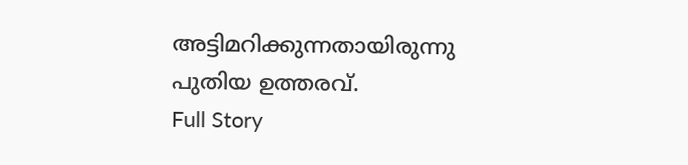അട്ടിമറിക്കുന്നതായിരുന്നു പുതിയ ഉത്തരവ്.
Full Story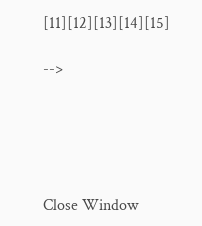[11][12][13][14][15]

-->





Close Window